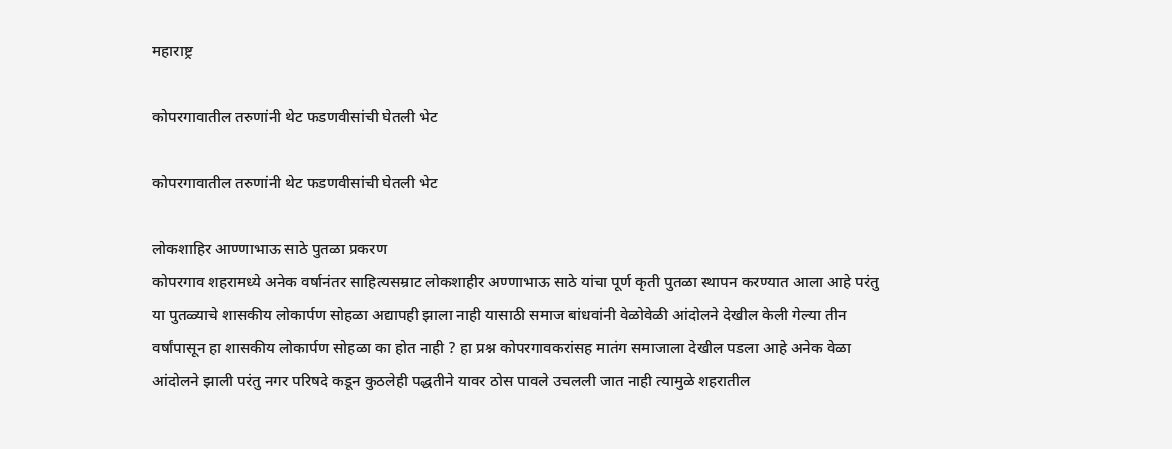महाराष्ट्र

कोपरगावातील तरुणांनी थेट फडणवीसांची घेतली भेट

कोपरगावातील तरुणांनी थेट फडणवीसांची घेतली भेट

लोकशाहिर आण्णाभाऊ साठे पुतळा प्रकरण
कोपरगाव शहरामध्ये अनेक वर्षानंतर साहित्यसम्राट लोकशाहीर अण्णाभाऊ साठे यांचा पूर्ण कृती पुतळा स्थापन करण्यात आला आहे परंतु या पुतळ्याचे शासकीय लोकार्पण सोहळा अद्यापही झाला नाही यासाठी समाज बांधवांनी वेळोवेळी आंदोलने देखील केली गेल्या तीन वर्षांपासून हा शासकीय लोकार्पण सोहळा का होत नाही ? हा प्रश्न कोपरगावकरांसह मातंग समाजाला देखील पडला आहे अनेक वेळा आंदोलने झाली परंतु नगर परिषदे कडून कुठलेही पद्धतीने यावर ठोस पावले उचलली जात नाही त्यामुळे शहरातील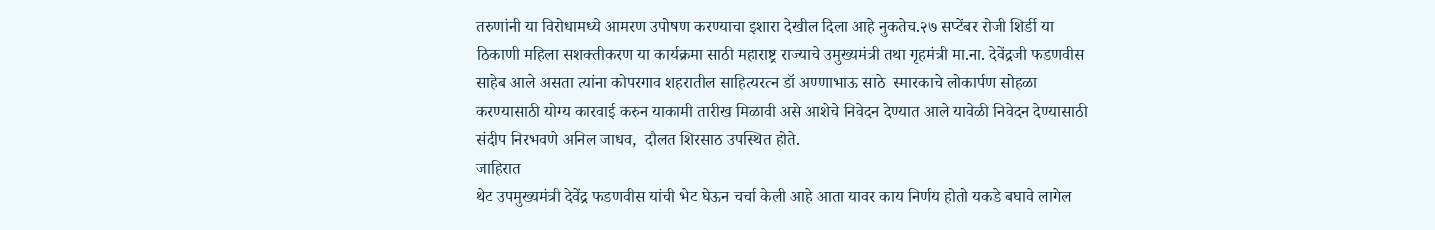तरुणांनी या विरोधामध्ये आमरण उपोषण करण्याचा इशारा देखील दिला आहे नुकतेच.२७ सप्टेंबर रोजी शिर्डी या ठिकाणी महिला सशक्तीकरण या कार्यक्रमा साठी महाराष्ट्र राज्याचे उमुख्यमंत्री तथा गृहमंत्री मा.ना. देवेंद्रजी फडणवीस साहेब आले असता त्यांना कोपरगाव शहरातील साहित्यरत्न डॉ अण्णाभाऊ साठे  स्मारकाचे लोकार्पण सोहळा करण्यासाठी योग्य कारवाई करुन याकामी तारीख मिळावी असे आशेचे निवेदन देण्यात आले यावेळी निवेदन देण्यासाठी   संदीप निरभवणे अनिल जाधव,  दौलत शिरसाठ उपस्थित होते.
जाहिरात
थेट उपमुख्यमंत्री देवेंद्र फडणवीस यांची भेट घेऊन चर्चा केली आहे आता यावर काय निर्णय होतो यकडे बघावे लागेल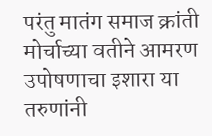परंतु मातंग समाज क्रांती मोर्चाच्या वतीने आमरण उपोषणाचा इशारा या तरुणांनी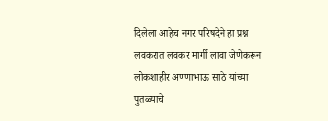दिलेला आहेच नगर परिषदेने हा प्रश्न लवकरात लवकर मार्गी लावा जेणेकरून लोकशाहीर अण्णाभाऊ साठे यांच्या पुतळ्याचे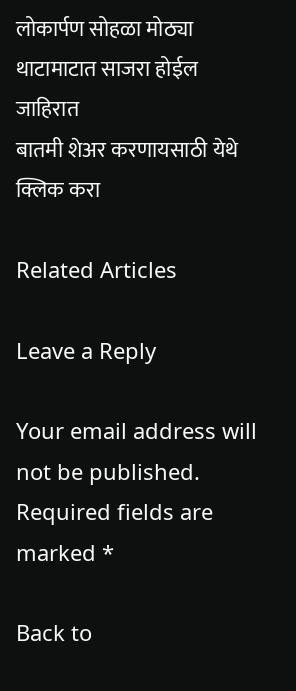लोकार्पण सोहळा मोठ्या थाटामाटात साजरा होईल
जाहिरात
बातमी शेअर करणायसाठी येथे क्लिक करा

Related Articles

Leave a Reply

Your email address will not be published. Required fields are marked *

Back to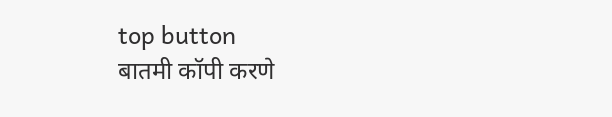top button
बातमी कॉपी करणे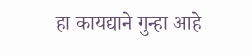हा कायद्याने गुन्हा आहे